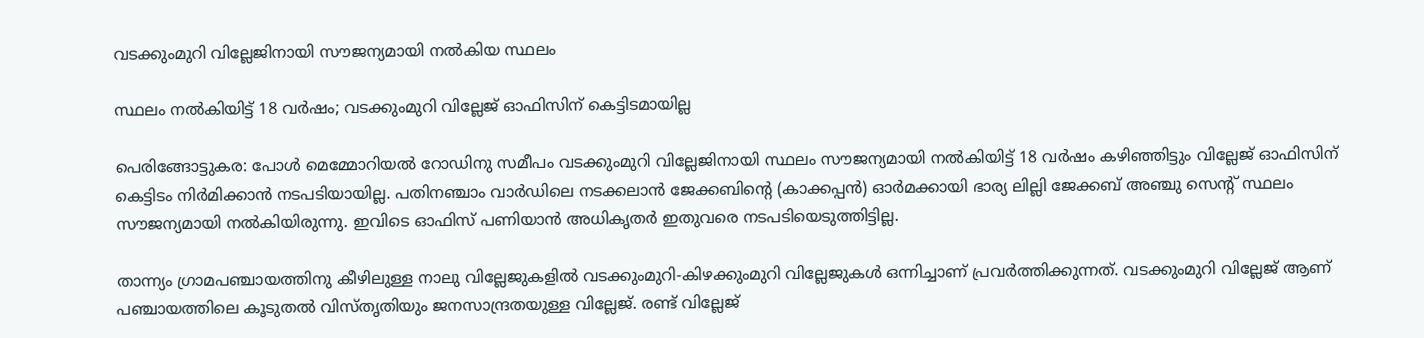വടക്കുംമുറി വില്ലേജിനായി സൗജന്യമായി നൽകിയ സ്ഥലം

സ്ഥലം നൽകിയിട്ട് 18 വർഷം; വടക്കുംമുറി വില്ലേജ് ഓഫിസിന് കെട്ടിടമായില്ല

പെരിങ്ങോട്ടുകര: പോൾ മെമ്മോറിയൽ റോഡിനു സമീപം വടക്കുംമുറി വില്ലേജിനായി സ്ഥലം സൗജന്യമായി നൽകിയിട്ട് 18 വർഷം കഴിഞ്ഞിട്ടും വില്ലേജ് ഓഫിസിന് കെട്ടിടം നിർമിക്കാൻ നടപടിയായില്ല. പതിനഞ്ചാം വാർഡിലെ നടക്കലാൻ ജേക്കബിന്‍റെ (കാക്കപ്പൻ) ഓർമക്കായി ഭാര്യ ലില്ലി ജേക്കബ് അഞ്ചു സെന്റ് സ്ഥലം സൗജന്യമായി നൽകിയിരുന്നു. ഇവിടെ ഓഫിസ് പണിയാൻ അധികൃതർ ഇതുവരെ നടപടിയെടുത്തിട്ടില്ല.

താന്ന്യം ഗ്രാമപഞ്ചായത്തിനു കീഴിലുള്ള നാലു വില്ലേജുകളിൽ വടക്കുംമുറി-കിഴക്കുംമുറി വില്ലേജുകൾ ഒന്നിച്ചാണ് പ്രവർത്തിക്കുന്നത്. വടക്കുംമുറി വില്ലേജ് ആണ് പഞ്ചായത്തിലെ കൂടുതൽ വിസ്തൃതിയും ജനസാന്ദ്രതയുള്ള വില്ലേജ്. രണ്ട് വില്ലേജ്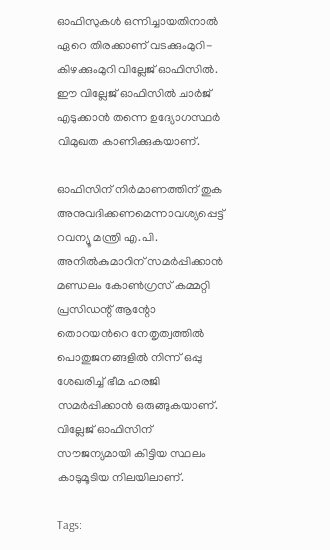ഓഫിസുകൾ ഒന്നിച്ചായതിനാൽ ഏറെ തിരക്കാണ് വടക്കുംമുറി-കിഴക്കുംമുറി വില്ലേജ് ഓഫിസിൽ. ഈ വില്ലേജ് ഓഫിസിൽ ചാർജ് എടുക്കാൻ തന്നെ ഉദ്യോഗസ്ഥർ വിമുഖത കാണിക്കുകയാണ്.

ഓഫിസിന് നിർമാണത്തിന് തുക അനുവദിക്കണമെന്നാവശ്യപ്പെട്ട് റവന്യൂ മന്ത്രി എ.പി. അനിൽകുമാറിന് സമർപ്പിക്കാൻ മണ്ഡലം കോൺഗ്രസ് കമ്മറ്റി പ്രസിഡന്റ് ആന്റോ തൊറയന്‍റെ നേതൃത്വത്തിൽ പൊതുജനങ്ങളിൽ നിന്ന് ഒപ്പു ശേഖരിച്ച് ഭീമ ഹരജി സമർപ്പിക്കാൻ ഒരുങ്ങുകയാണ്. വില്ലേജ് ഓഫിസിന് സൗജന്യമായി കിട്ടിയ സ്ഥലം കാടുമൂടിയ നിലയിലാണ്.

Tags: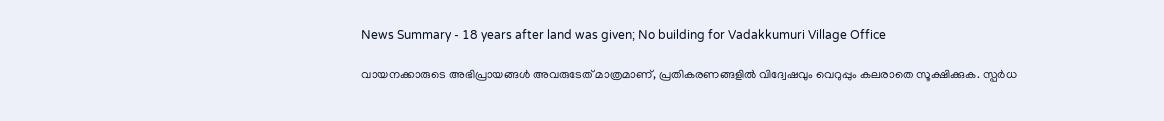News Summary - 18 years after land was given; No building for Vadakkumuri Village Office

വായനക്കാരുടെ അഭിപ്രായങ്ങള്‍ അവരുടേത് മാത്രമാണ്, പ്രതികരണങ്ങളിൽ വിദ്വേഷവും വെറുപ്പും കലരാതെ സൂക്ഷിക്കുക. സ്പർധ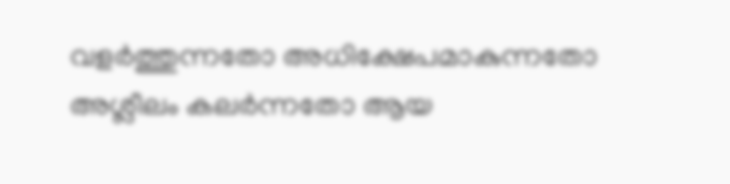വളർത്തുന്നതോ അധിക്ഷേപമാകുന്നതോ അശ്ലീലം കലർന്നതോ ആയ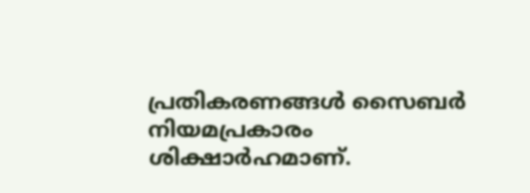പ്രതികരണങ്ങൾ സൈബർ നിയമപ്രകാരം ശിക്ഷാർഹമാണ്.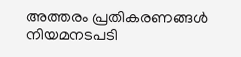അത്തരം പ്രതികരണങ്ങൾ നിയമനടപടി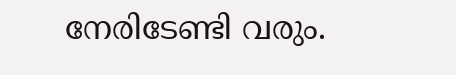നേരിടേണ്ടി വരും.